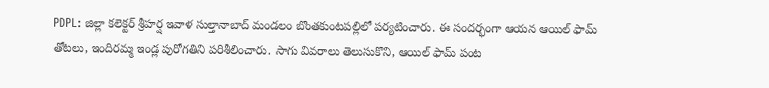PDPL: జిల్లా కలెక్టర్ శ్రీహర్ష ఇవాళ సుల్తానాబాద్ మండలం బొంతకుంటపల్లిలో పర్యటించారు. ఈ సందర్భంగా ఆయన ఆయిల్ ఫామ్ తోటలు, ఇందిరమ్మ ఇండ్ల పురోగతిని పరిశీలించారు. సాగు వివరాలు తెలుసుకొని, ఆయిల్ ఫామ్ పంట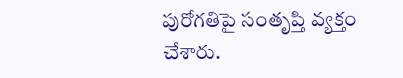పురోగతిపై సంతృప్తి వ్యక్తం చేశారు.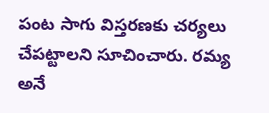పంట సాగు విస్తరణకు చర్యలు చేపట్టాలని సూచించారు. రమ్య అనే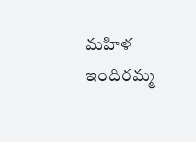మహిళ ఇందిరమ్మ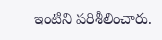ఇంటిని పరిశీలించారు.